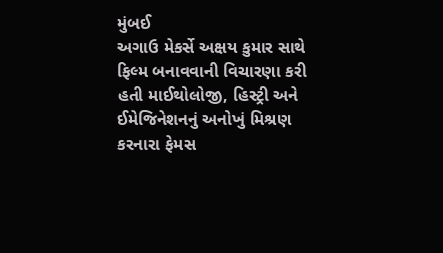મુંબઈ
અગાઉ મેકર્સે અક્ષય કુમાર સાથે ફિલ્મ બનાવવાની વિચારણા કરી હતી માઈથોલોજી, હિસ્ટ્રી અને ઈમેજિનેશનનું અનોખું મિશ્રણ કરનારા ફેમસ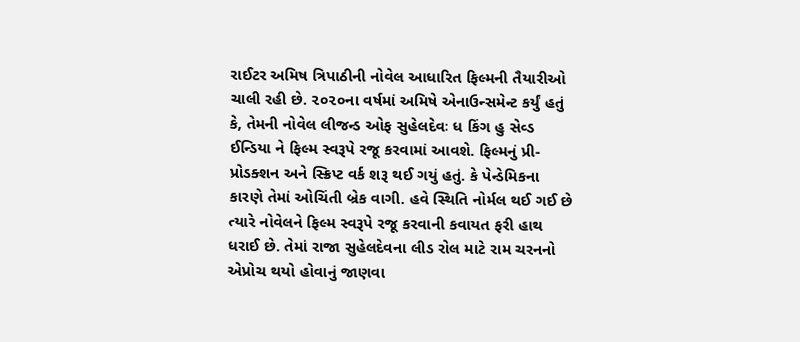રાઈટર અમિષ ત્રિપાઠીની નોવેલ આધારિત ફિલ્મની તૈયારીઓ ચાલી રહી છે. ૨૦૨૦ના વર્ષમાં અમિષે એનાઉન્સમેન્ટ કર્યું હતું કે, તેમની નોવેલ લીજન્ડ ઓફ સુહેલદેવઃ ધ કિંગ હુ સેવ્ડ ઈન્ડિયા ને ફિલ્મ સ્વરૂપે રજૂ કરવામાં આવશે. ફિલ્મનું પ્રી-પ્રોડક્શન અને સ્ક્રિપ્ટ વર્ક શરૂ થઈ ગયું હતું. કે પેન્ડેમિકના કારણે તેમાં ઓચિંતી બ્રેક વાગી. હવે સ્થિતિ નોર્મલ થઈ ગઈ છે ત્યારે નોવેલને ફિલ્મ સ્વરૂપે રજૂ કરવાની કવાયત ફરી હાથ ધરાઈ છે. તેમાં રાજા સુહેલદેવના લીડ રોલ માટે રામ ચરનનો એપ્રોચ થયો હોવાનું જાણવા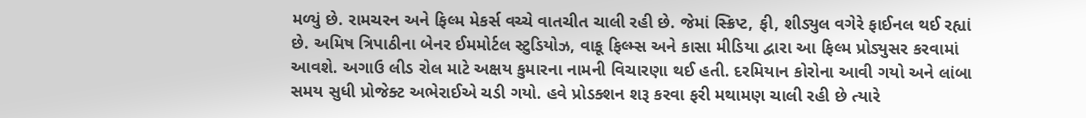મળ્યું છે. રામચરન અને ફિલ્મ મેકર્સ વચ્ચે વાતચીત ચાલી રહી છે. જેમાં સ્ક્રિપ્ટ, ફી, શીડ્યુલ વગેરે ફાઈનલ થઈ રહ્યાં છે. અમિષ ત્રિપાઠીના બેનર ઈમમોર્ટલ સ્ટુડિયોઝ, વાકૂ ફિલ્મ્સ અને કાસા મીડિયા દ્વારા આ ફિલ્મ પ્રોડ્યુસર કરવામાં આવશે. અગાઉ લીડ રોલ માટે અક્ષય કુમારના નામની વિચારણા થઈ હતી. દરમિયાન કોરોના આવી ગયો અને લાંબા સમય સુધી પ્રોજેક્ટ અભેરાઈએ ચડી ગયો. હવે પ્રોડક્શન શરૂ કરવા ફરી મથામણ ચાલી રહી છે ત્યારે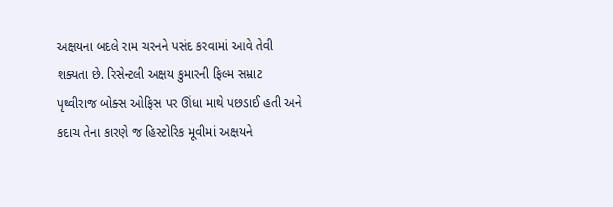અક્ષયના બદલે રામ ચરનને પસંદ કરવામાં આવે તેવી શક્યતા છે. રિસેન્ટલી અક્ષય કુમારની ફિલ્મ સમ્રાટ પૃથ્વીરાજ બોક્સ ઓફિસ પર ઊંધા માથે પછડાઈ હતી અને કદાચ તેના કારણે જ હિસ્ટોરિક મૂવીમાં અક્ષયને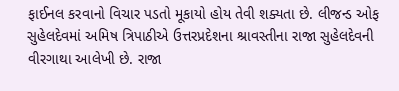ફાઈનલ કરવાનો વિચાર પડતો મૂકાયો હોય તેવી શક્યતા છે. લીજન્ડ ઓફ સુહેલદેવમાં અમિષ ત્રિપાઠીએ ઉત્તરપ્રદેશના શ્રાવસ્તીના રાજા સુહેલદેવની વીરગાથા આલેખી છે. રાજા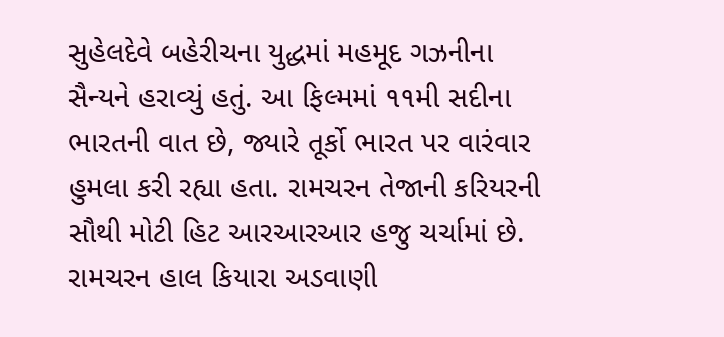સુહેલદેવે બહેરીચના યુદ્ધમાં મહમૂદ ગઝનીના સૈન્યને હરાવ્યું હતું. આ ફિલ્મમાં ૧૧મી સદીના ભારતની વાત છે, જ્યારે તૂર્કો ભારત પર વારંવાર હુમલા કરી રહ્યા હતા. રામચરન તેજાની કરિયરની સૌથી મોટી હિટ આરઆરઆર હજુ ચર્ચામાં છે. રામચરન હાલ કિયારા અડવાણી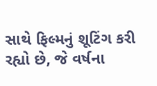સાથે ફિલ્મનું શૂટિંગ કરી રહ્યો છે, જે વર્ષના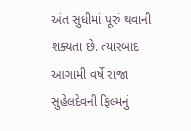અંત સુધીમાં પૂરું થવાની શક્યતા છે. ત્યારબાદ આગામી વર્ષે રાજા સુહેલદેવની ફિલ્મનું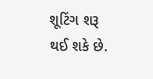શૂટિંગ શરૂ થઈ શકે છે.